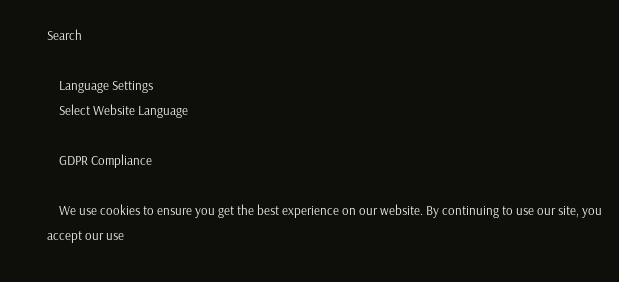Search

    Language Settings
    Select Website Language

    GDPR Compliance

    We use cookies to ensure you get the best experience on our website. By continuing to use our site, you accept our use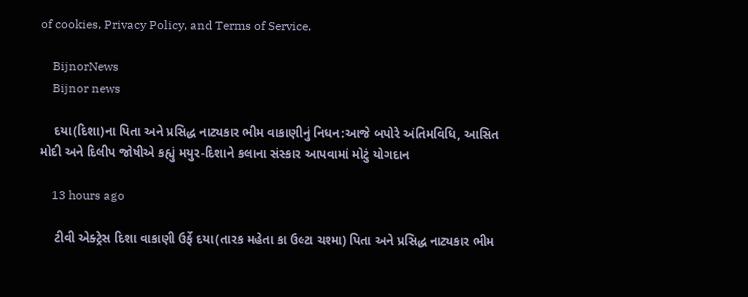of cookies, Privacy Policy, and Terms of Service.

    BijnorNews
    Bijnor news

    દયા(દિશા)ના પિતા અને પ્રસિદ્ધ નાટ્યકાર ભીમ વાકાણીનું નિધન:આજે બપોરે અંતિમવિધિ, આસિત મોદી અને દિલીપ જોષીએ કહ્યું મયુર-દિશાને કલાના સંસ્કાર આપવામાં મોટું યોગદાન

    13 hours ago

    ટીવી એક્ટ્રેસ દિશા વાકાણી ઉર્ફે દયા(તારક મહેતા કા ઉલ્ટા ચશ્મા) પિતા અને પ્રસિદ્ધ નાટ્યકાર ભીમ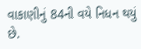વાકાણીનું 84ની વયે નિધન થયું છે.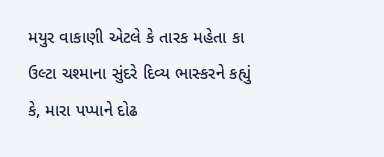મયુર વાકાણી એટલે કે તારક મહેતા કા ઉલ્ટા ચશ્માના સુંદરે દિવ્ય ભાસ્કરને કહ્યું કે, મારા પપ્પાને દોઢ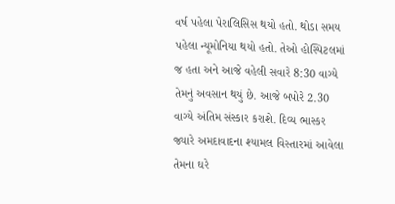વર્ષ પહેલા પેરાલિસિસ થયો હતો. થોડા સમય પહેલા ન્યૂમોનિયા થયો હતો. તેઓ હોસ્પિટલમાં જ હતા અને આજે વહેલી સવારે 8:30 વાગ્યે તેમનું અવસાન થયું છે. આજે બપોરે 2.30 વાગ્યે અંતિમ સંસ્કાર કરાશે. દિવ્ય ભાસ્કર જ્યારે અમદાવાદના શ્યામલ વિસ્તારમાં આવેલા તેમના ઘરે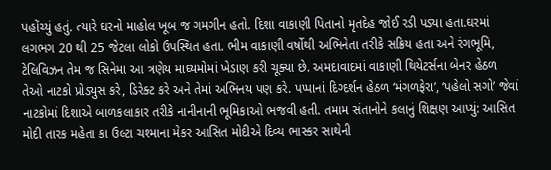પહોંચ્યું હતું. ત્યારે ઘરનો માહોલ ખૂબ જ ગમગીન હતો. દિશા વાકાણી પિતાનો મૃતદેહ જોઈ રડી પડ્યા હતા.ઘરમાં લગભગ 20 થી 25 જેટલા લોકો ઉપસ્થિત હતા. ભીમ વાકાણી વર્ષોથી અભિનેતા તરીકે સક્રિય હતા અને રંગભૂમિ, ટેલિવિઝન તેમ જ સિનેમા આ ત્રણેય માઘ્યમોમાં ખેડાણ કરી ચૂક્યા છે. અમદાવાદમાં વાકાણી થિયેટર્સના બેનર હેઠળ તેઓ નાટકો પ્રોડ્યુસ કરે, ડિરેક્ટ કરે અને તેમાં અભિનય પણ કરે. પપ્પાનાં દિગ્દર્શન હેઠળ ‘મંગળફેરા’, ‘પહેલો સગો’ જેવાં નાટકોમાં દિશાએ બાળકલાકાર તરીકે નાનીનાની ભૂમિકાઓ ભજવી હતી. તમામ સંતાનોને કલાનું શિક્ષણ આપ્યું: આસિત મોદી તારક મહેતા કા ઉલ્ટા ચશ્માના મેકર આસિત મોદીએ દિવ્ય ભાસ્કર સાથેની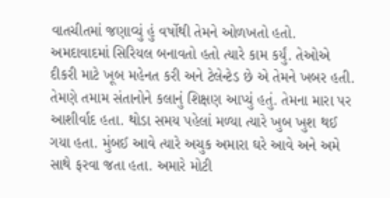વાતચીતમાં જણાવ્યું હું વર્ષોથી તેમને ઓળખતો હતો. અમદાવાદમાં સિરિયલ બનાવતો હતો ત્યારે કામ કર્યું. તેઓએ દીકરી માટે ખૂબ મહેનત કરી અને ટેલેન્ટેડ છે એ તેમને ખબર હતી. તેમણે તમામ સંતાનોને કલાનું શિક્ષણ આપ્યું હતું. તેમના મારા પર આશીર્વાદ હતા. થોડા સમય પહેલાં મળ્યા ત્યારે ખુબ ખુશ થઈ ગયા હતા. મુંબઈ આવે ત્યારે અચુક અમારા ઘરે આવે અને અમે સાથે ફરવા જતા હતા. અમારે મોટી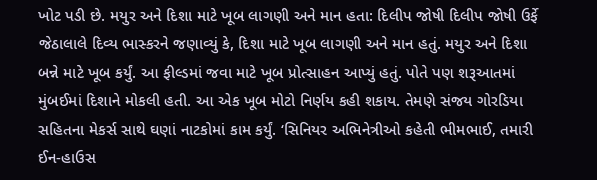ખોટ પડી છે. મયુર અને દિશા માટે ખૂબ લાગણી અને માન હતા: દિલીપ જોષી દિલીપ જોષી ઉર્ફે જેઠાલાલે દિવ્ય ભાસ્કરને જણાવ્યું કે, દિશા માટે ખૂબ લાગણી અને માન હતું. મયુર અને દિશા બન્ને માટે ખૂબ કર્યું. આ ફીલ્ડમાં જવા માટે ખૂબ પ્રોત્સાહન આપ્યું હતું. પોતે પણ શરૂઆતમાં મુંબઈમાં દિશાને મોકલી હતી. આ એક ખૂબ મોટો નિર્ણય કહી શકાય. તેમણે સંજય ગોરડિયા સહિતના મેકર્સ સાથે ઘણાં નાટકોમાં કામ કર્યું. ‘સિનિયર અભિનેત્રીઓ કહેતી ભીમભાઈ, તમારી ઈન-હાઉસ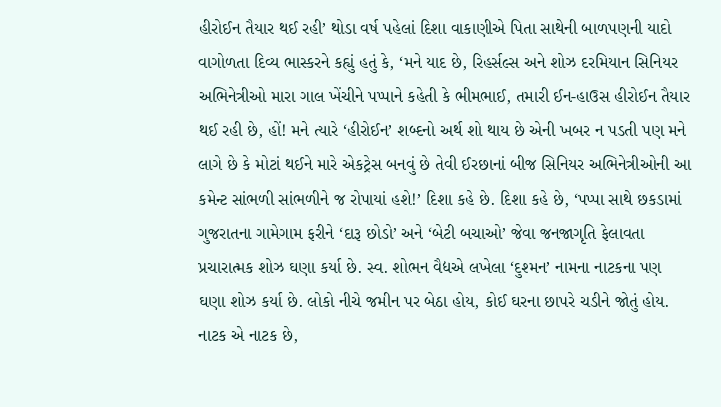હીરોઈન તૈયાર થઈ રહી’ થોડા વર્ષ પહેલાં દિશા વાકાણીએ પિતા સાથેની બાળપણની યાદો વાગોળતા દિવ્ય ભાસ્કરને કહ્યું હતું કે, ‘મને યાદ છે, રિહર્સલ્સ અને શોઝ દરમિયાન સિનિયર અભિનેત્રીઓ મારા ગાલ ખેંચીને પપ્પાને કહેતી કે ભીમભાઈ, તમારી ઈન-હાઉસ હીરોઈન તૈયાર થઈ રહી છે, હોં! મને ત્યારે ‘હીરોઈન’ શબ્દનો અર્થ શો થાય છે એની ખબર ન પડતી પણ મને લાગે છે કે મોટાં થઈને મારે એકટ્રેસ બનવું છે તેવી ઈરછાનાં બીજ સિનિયર અભિનેત્રીઓની આ કમેન્ટ સાંભળી સાંભળીને જ રોપાયાં હશે!’ દિશા કહે છે. દિશા કહે છે, ‘પપ્પા સાથે છકડામાં ગુજરાતના ગામેગામ ફરીને ‘દારૂ છોડો’ અને ‘બેટી બચાઓ’ જેવા જનજાગૃતિ ફેલાવતા પ્રચારાત્મક શોઝ ઘણા કર્યા છે. સ્વ. શોભન વૈદ્યએ લખેલા ‘દુશ્મન’ નામના નાટકના પણ ઘણા શોઝ કર્યા છે. લોકો નીચે જમીન પર બેઠા હોય, કોઈ ઘરના છાપરે ચડીને જોતું હોય. નાટક એ નાટક છે,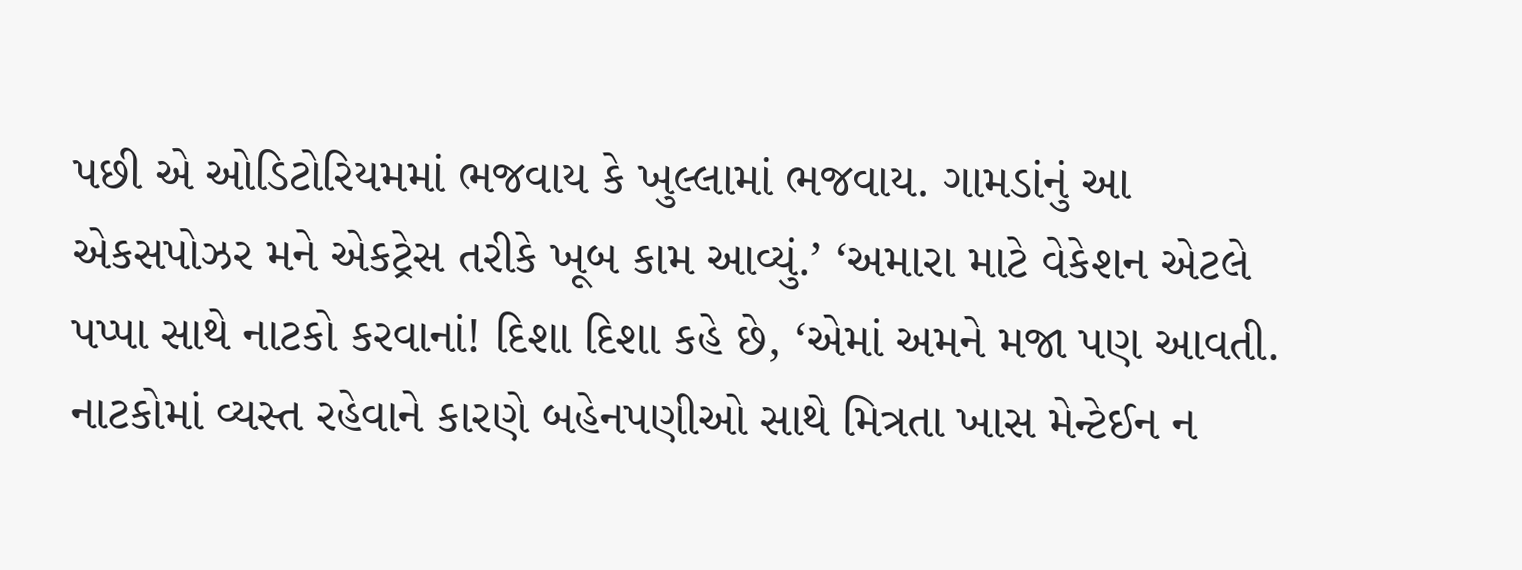પછી એ ઓડિટોરિયમમાં ભજવાય કે ખુલ્લામાં ભજવાય. ગામડાંનું આ એકસપોઝર મને એકટ્રેસ તરીકે ખૂબ કામ આવ્યું.’ ‘અમારા માટે વેકેશન એટલે પપ્પા સાથે નાટકો કરવાનાં! દિશા દિશા કહે છે, ‘એમાં અમને મજા પણ આવતી. નાટકોમાં વ્યસ્ત રહેવાને કારણે બહેનપણીઓ સાથે મિત્રતા ખાસ મેન્ટેઈન ન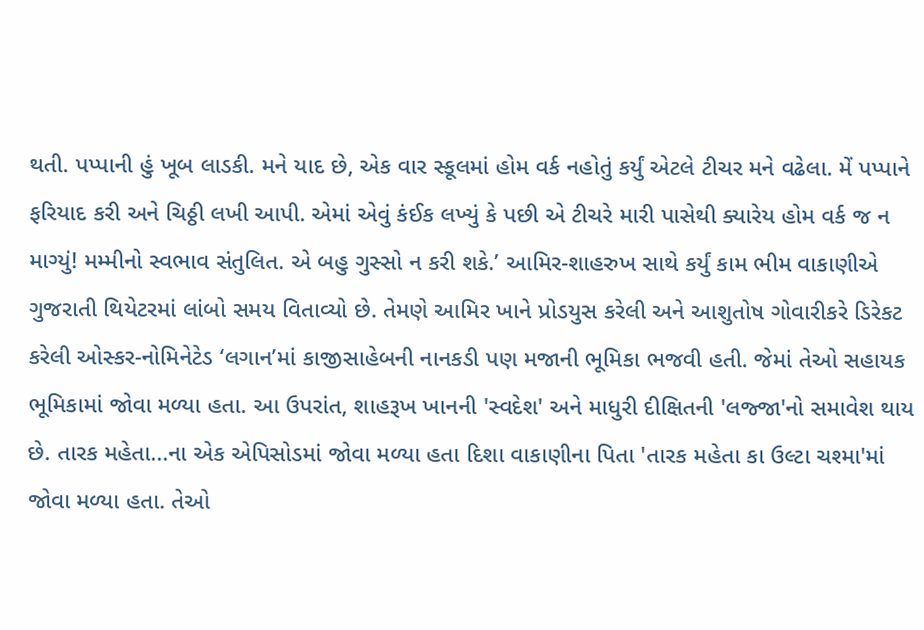થતી. પપ્પાની હું ખૂબ લાડકી. મને યાદ છે, એક વાર સ્કૂલમાં હોમ વર્ક નહોતું કર્યું એટલે ટીચર મને વઢેલા. મેં પપ્પાને ફરિયાદ કરી અને ચિઠ્ઠી લખી આપી. એમાં એવું કંઈક લખ્યું કે પછી એ ટીચરે મારી પાસેથી ક્યારેય હોમ વર્ક જ ન માગ્યું! મમ્મીનો સ્વભાવ સંતુલિત. એ બહુ ગુસ્સો ન કરી શકે.’ આમિર-શાહરુખ સાથે કર્યું કામ ભીમ વાકાણીએ ગુજરાતી થિયેટરમાં લાંબો સમય વિતાવ્યો છે. તેમણે આમિર ખાને પ્રોડયુસ કરેલી અને આશુતોષ ગોવારીકરે ડિરેકટ કરેલી ઓસ્કર-નોમિનેટેડ ‘લગાન’માં કાજીસાહેબની નાનકડી પણ મજાની ભૂમિકા ભજવી હતી. જેમાં તેઓ સહાયક ભૂમિકામાં જોવા મળ્યા હતા. આ ઉપરાંત, શાહરૂખ ખાનની 'સ્વદેશ' અને માધુરી દીક્ષિતની 'લજ્જા'નો સમાવેશ થાય છે. તારક મહેતા...ના એક એપિસોડમાં જોવા મળ્યા હતા દિશા વાકાણીના પિતા 'તારક મહેતા કા ઉલ્ટા ચશ્મા'માં જોવા મળ્યા હતા. તેઓ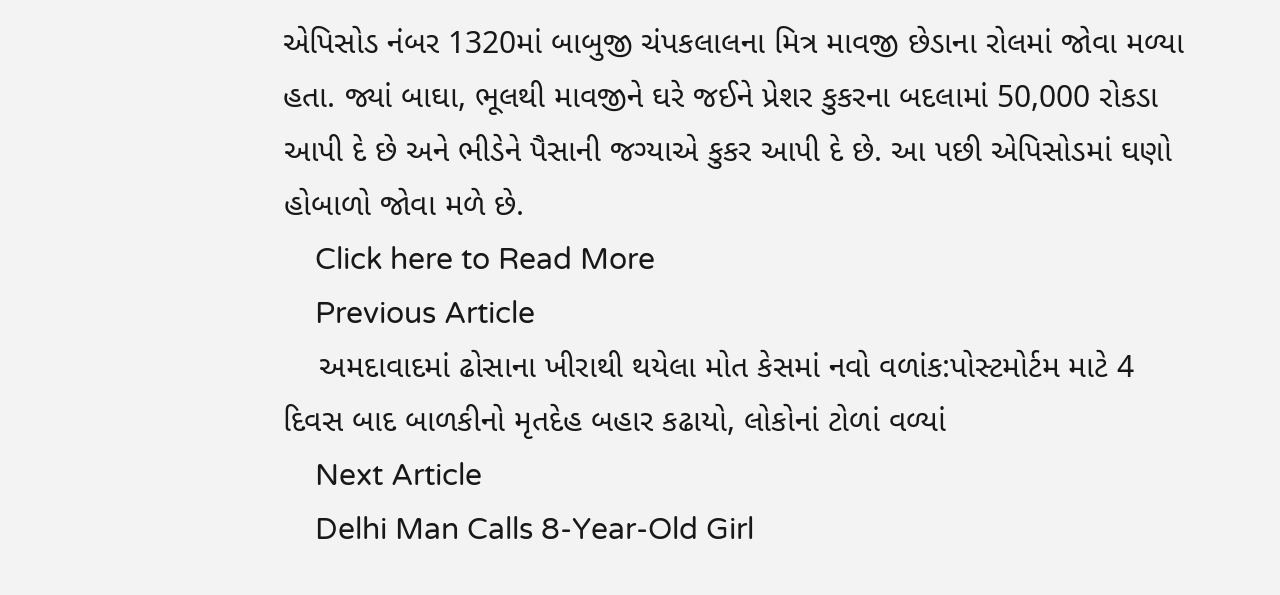એપિસોડ નંબર 1320માં બાબુજી ચંપકલાલના મિત્ર માવજી છેડાના રોલમાં જોવા મળ્યા હતા. જ્યાં બાઘા, ભૂલથી માવજીને ઘરે જઈને પ્રેશર કુકરના બદલામાં 50,000 રોકડા આપી દે છે અને ભીડેને પૈસાની જગ્યાએ કુકર આપી દે છે. આ પછી એપિસોડમાં ઘણો હોબાળો જોવા મળે છે.
    Click here to Read More
    Previous Article
    અમદાવાદમાં ઢોસાના ખીરાથી થયેલા મોત કેસમાં નવો વળાંક:પોસ્ટમોર્ટમ માટે 4 દિવસ બાદ બાળકીનો મૃતદેહ બહાર કઢાયો, લોકોનાં ટોળાં વળ્યાં
    Next Article
    Delhi Man Calls 8-Year-Old Girl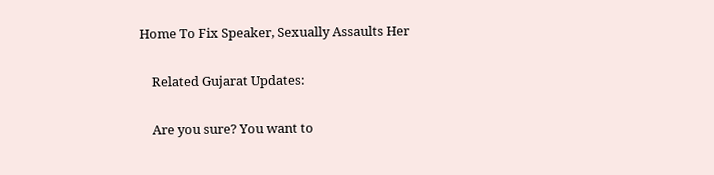Home To Fix Speaker, Sexually Assaults Her

    Related Gujarat Updates:

    Are you sure? You want to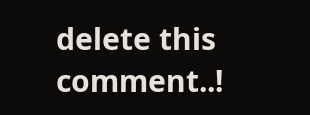delete this comment..!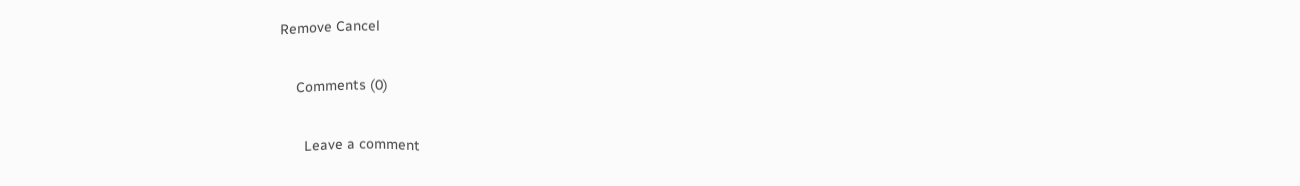Remove Cancel

    Comments (0)

      Leave a comment